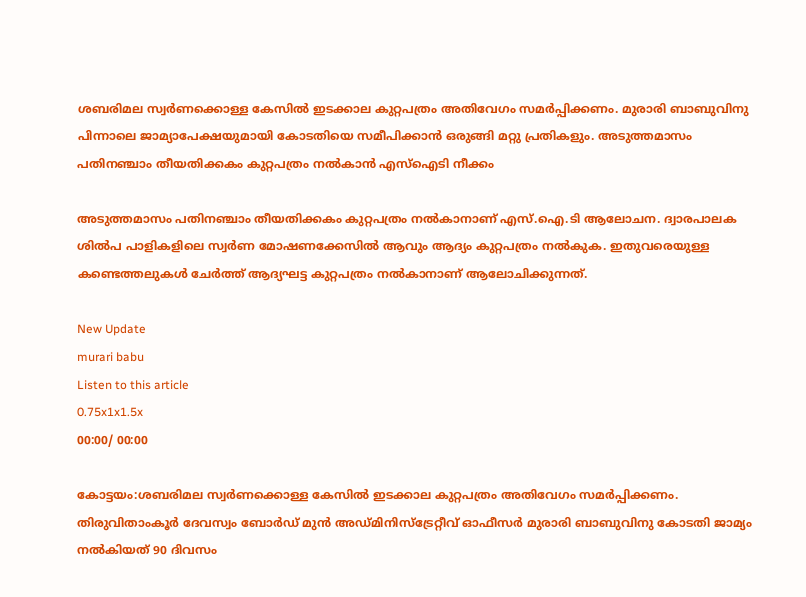ശബരിമല സ്വര്‍ണക്കൊള്ള കേസില്‍ ഇടക്കാല കുറ്റപത്രം അതിവേഗം സമര്‍പ്പിക്കണം. മുരാരി ബാബുവിനു പിന്നാലെ ജാമ്യാപേക്ഷയുമായി കോടതിയെ സമീപിക്കാന്‍ ഒരുങ്ങി മറ്റു പ്രതികളും. അടുത്തമാസം പതിനഞ്ചാം തീയതിക്കകം കുറ്റപത്രം നല്‍കാന്‍ എസ്ഐടി നീക്കം

അടുത്തമാസം പതിനഞ്ചാം തീയതിക്കകം കുറ്റപത്രം നല്‍കാനാണ് എസ്.ഐ.ടി ആലോചന. ദ്വാരപാലക ശില്‍പ പാളികളിലെ സ്വര്‍ണ മോഷണക്കേസില്‍ ആവും ആദ്യം കുറ്റപത്രം നല്‍കുക. ഇതുവരെയുള്ള കണ്ടെത്തലുകള്‍ ചേര്‍ത്ത് ആദ്യഘട്ട കുറ്റപത്രം നല്‍കാനാണ് ആലോചിക്കുന്നത്.

New Update
murari babu
Listen to this article
0.75x1x1.5x
00:00/ 00:00

കോട്ടയം:ശബരിമല സ്വര്‍ണക്കൊള്ള കേസില്‍ ഇടക്കാല കുറ്റപത്രം അതിവേഗം സമര്‍പ്പിക്കണം. തിരുവിതാംകൂര്‍ ദേവസ്വം ബോര്‍ഡ് മുന്‍ അഡ്മിനിസ്‌ട്രേറ്റീവ് ഓഫീസര്‍ മുരാരി ബാബുവിനു കോടതി ജാമ്യം നൽകിയത് 90 ദിവസം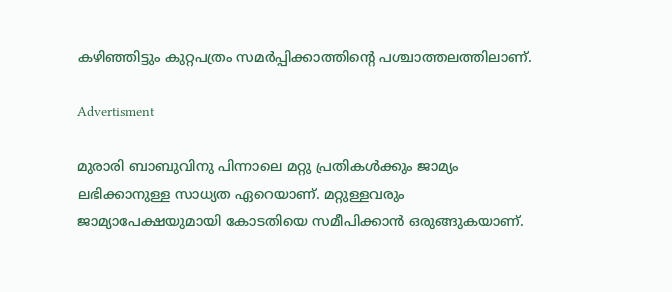കഴിഞ്ഞിട്ടും കുറ്റപത്രം സമര്‍പ്പിക്കാത്തിന്റെ പശ്ചാത്തലത്തിലാണ്.

Advertisment

മുരാരി ബാബുവിനു പിന്നാലെ മറ്റു പ്രതികള്‍ക്കും ജാമ്യം ലഭിക്കാനുള്ള സാധ്യത ഏറെയാണ്. മറ്റുള്ളവരും ജാമ്യാപേക്ഷയുമായി കോടതിയെ സമീപിക്കാന്‍ ഒരുങ്ങുകയാണ്.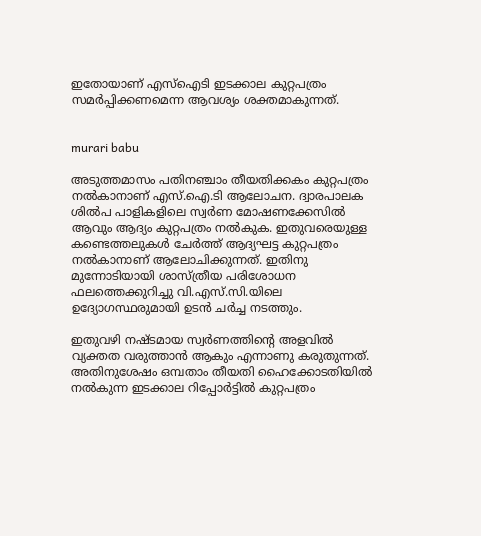ഇതോയാണ് എസ്ഐടി ഇടക്കാല കുറ്റപത്രം സമര്‍പ്പിക്കണമെന്ന ആവശ്യം ശക്തമാകുന്നത്.


murari babu

അടുത്തമാസം പതിനഞ്ചാം തീയതിക്കകം കുറ്റപത്രം നല്‍കാനാണ് എസ്.ഐ.ടി ആലോചന. ദ്വാരപാലക ശില്‍പ പാളികളിലെ സ്വര്‍ണ മോഷണക്കേസില്‍ ആവും ആദ്യം കുറ്റപത്രം നല്‍കുക. ഇതുവരെയുള്ള കണ്ടെത്തലുകള്‍ ചേര്‍ത്ത് ആദ്യഘട്ട കുറ്റപത്രം നല്‍കാനാണ് ആലോചിക്കുന്നത്. ഇതിനു മുന്നോടിയായി ശാസ്ത്രീയ പരിശോധന ഫലത്തെക്കുറിച്ചു വി.എസ്.സി.യിലെ ഉദ്യോഗസ്ഥരുമായി ഉടന്‍ ചര്‍ച്ച നടത്തും.

ഇതുവഴി നഷ്ടമായ സ്വര്‍ണത്തിന്റെ അളവില്‍ വ്യക്തത വരുത്താന്‍ ആകും എന്നാണു കരുതുന്നത്. അതിനുശേഷം ഒമ്പതാം തീയതി ഹൈക്കോടതിയില്‍ നല്‍കുന്ന ഇടക്കാല റിപ്പോര്‍ട്ടില്‍ കുറ്റപത്രം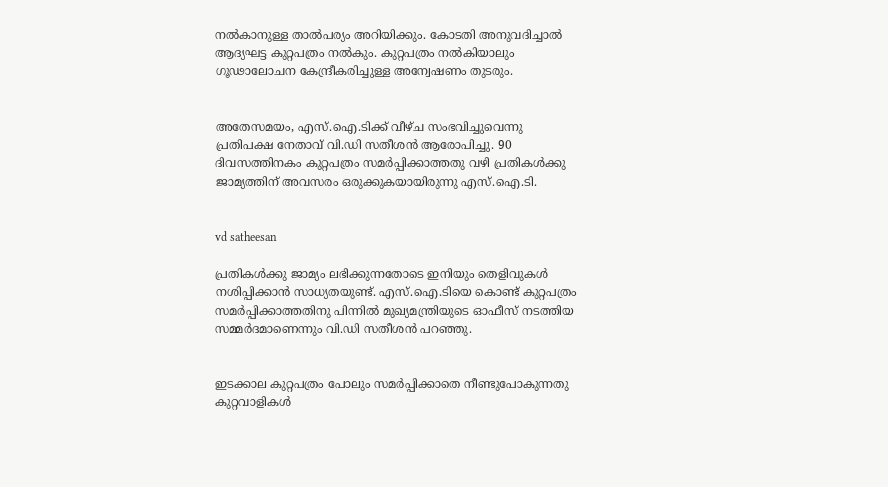നല്‍കാനുള്ള താല്‍പര്യം അറിയിക്കും. കോടതി അനുവദിച്ചാല്‍ ആദ്യഘട്ട കുറ്റപത്രം നല്‍കും. കുറ്റപത്രം നല്‍കിയാലും ഗൂഢാലോചന കേന്ദ്രീകരിച്ചുള്ള അന്വേഷണം തുടരും.


അതേസമയം, എസ്.ഐ.ടിക്ക് വീഴ്ച സംഭവിച്ചുവെന്നു പ്രതിപക്ഷ നേതാവ് വി.ഡി സതീശന്‍ ആരോപിച്ചു. 90 ദിവസത്തിനകം കുറ്റപത്രം സമര്‍പ്പിക്കാത്തതു വഴി പ്രതികള്‍ക്കു ജാമ്യത്തിന് അവസരം ഒരുക്കുകയായിരുന്നു എസ്.ഐ.ടി.


vd satheesan

പ്രതികള്‍ക്കു ജാമ്യം ലഭിക്കുന്നതോടെ ഇനിയും തെളിവുകള്‍ നശിപ്പിക്കാന്‍ സാധ്യതയുണ്ട്. എസ്.ഐ.ടിയെ കൊണ്ട് കുറ്റപത്രം സമര്‍പ്പിക്കാത്തതിനു പിന്നില്‍ മുഖ്യമന്ത്രിയുടെ ഓഫീസ് നടത്തിയ സമ്മര്‍ദമാണെന്നും വി.ഡി സതീശന്‍ പറഞ്ഞു.


ഇടക്കാല കുറ്റപത്രം പോലും സമര്‍പ്പിക്കാതെ നീണ്ടുപോകുന്നതു കുറ്റവാളികള്‍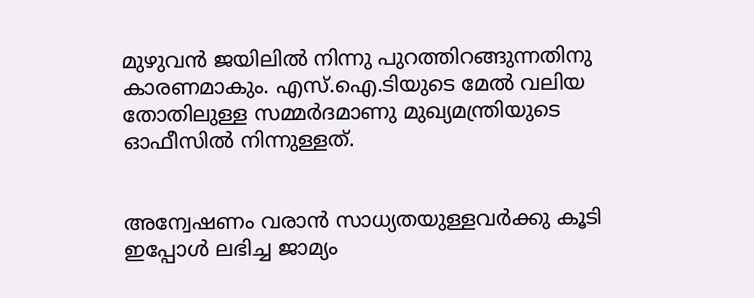മുഴുവന്‍ ജയിലില്‍ നിന്നു പുറത്തിറങ്ങുന്നതിനു കാരണമാകും. എസ്.ഐ.ടിയുടെ മേല്‍ വലിയ തോതിലുള്ള സമ്മര്‍ദമാണു മുഖ്യമന്ത്രിയുടെ ഓഫീസില്‍ നിന്നുള്ളത്.


അന്വേഷണം വരാന്‍ സാധ്യതയുള്ളവര്‍ക്കു കൂടി ഇപ്പോള്‍ ലഭിച്ച ജാമ്യം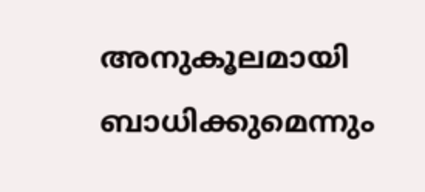അനുകൂലമായി ബാധിക്കുമെന്നും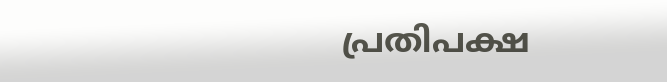പ്രതിപക്ഷ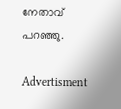നേതാവ് പറഞ്ഞു.

Advertisment